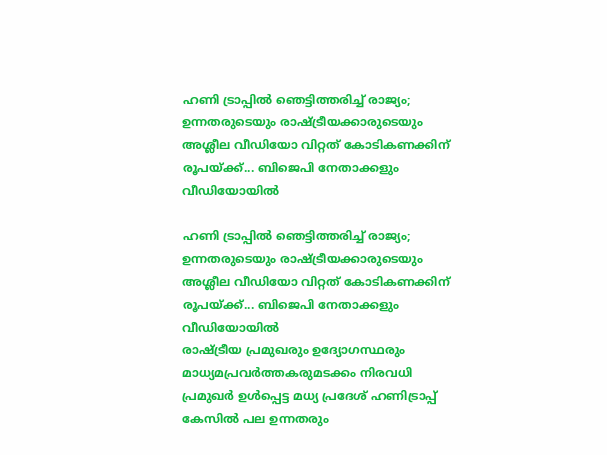ഹണി ട്രാപ്പിൽ ഞെട്ടിത്തരിച്ച് രാജ്യം; ഉന്നതരുടെയും രാഷ്ട്രീയക്കാരുടെയും അശ്ലീല വീഡിയോ വിറ്റത് കോടികണക്കിന് രൂപയ്ക്ക്... ബിജെപി നേതാക്കളും വീഡിയോയിൽ

ഹണി ട്രാപ്പിൽ ഞെട്ടിത്തരിച്ച് രാജ്യം; ഉന്നതരുടെയും രാഷ്ട്രീയക്കാരുടെയും അശ്ലീല വീഡിയോ വിറ്റത് കോടികണക്കിന് രൂപയ്ക്ക്... ബിജെപി നേതാക്കളും വീഡിയോയിൽ
രാഷ്ട്രീയ പ്രമുഖരും ഉദ്യോഗസ്ഥരും മാധ്യമപ്രവർത്തകരുമടക്കം നിരവധി പ്രമുഖർ ഉൾപ്പെട്ട മധ്യ പ്രദേശ് ഹണിട്രാപ്പ് കേസിൽ പല ഉന്നതരും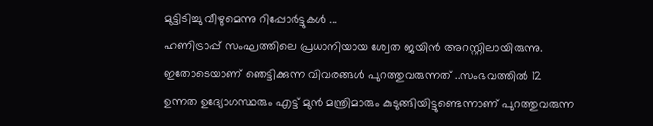മുട്ടിടിച്ചു വീഴുമെന്നു റിപ്പോർട്ടുകൾ ...
ഹണിട്രാപ്പ് സംഘത്തിലെ പ്രധാനിയായ ശ്വേത ജയിൻ അറസ്റ്റിലായിരുന്നു. ഇതോടെയാണ് ഞെട്ടിക്കുന്ന വിവരങ്ങൾ പുറത്തുവരുന്നത് ..സംഭവത്തിൽ 12 ഉന്നത ഉദ്യോഗസ്ഥരും എട്ട് മുൻ മന്ത്രിമാരും കുടുങ്ങിയിട്ടുണ്ടെന്നാണ് പുറത്തുവരുന്ന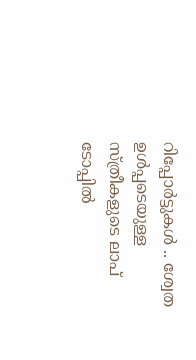റിപ്പോർട്ടുകൾ .. ശ്വേത ഉൾപ്പടെയുള്ള സ്ത്രീകളുടെ ലാപ് ടോപ്പിൽ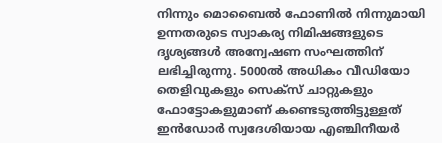നിന്നും മൊബൈൽ ഫോണിൽ നിന്നുമായി ഉന്നതരുടെ സ്വാകര്യ നിമിഷങ്ങളുടെ ദൃശ്യങ്ങൾ അന്വേഷണ സംഘത്തിന് ലഭിച്ചിരുന്നു. 5000ൽ അധികം വീഡിയോ തെളിവുകളും സെക്സ് ചാറ്റുകളും ഫോട്ടോകളുമാണ് കണ്ടെടുത്തിട്ടുള്ളത്
ഇൻഡോർ സ്വദേശിയായ എഞ്ചിനീയർ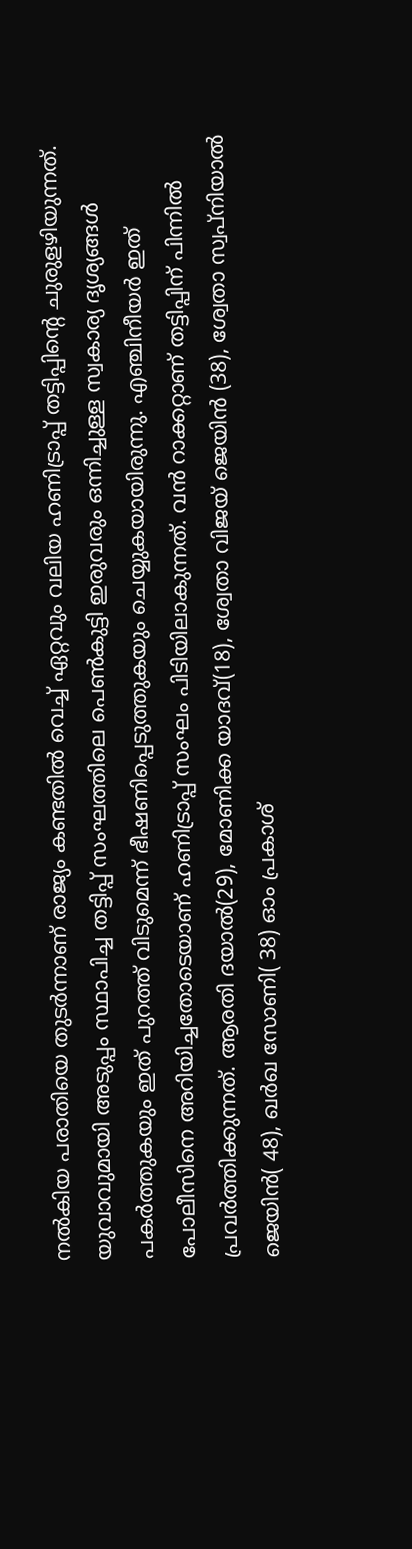നൽകിയ പരാതിയെ തുടർന്നാണ് രാജ്യം കണ്ടതിൽ വെച്ച് ഏറ്റവും വലിയ ഹണിട്രാപ്പ് തട്ടിപ്പിന്റെ ചുരുളഴിയുന്നത്. യുവാവുമായി അടുപ്പം സ്ഥാപിച്ച തട്ടിപ്പ് സംഘത്തിലെ പെൺകുട്ടി ഇരുവരും ഒന്നിച്ചുള്ള സ്വകാര്യ ദൃശ്യങ്ങൾ പകർത്തുകയും ഇത് പുറത്ത് വിടുമെന്ന് ഭീഷണിപ്പെടുത്തുകയും ചെയ്യുകയായിരുന്നു. എഞ്ചിനീയർ ഇത് പോലീസിനെ അറിയിച്ചതോടെയാണ് ഹണിട്രാപ്പ് സംഘം പിടിയിലാകുന്നത്. വൻ റാക്കറ്റാണ് തട്ടിപ്പിന് പിന്നിൽ പ്രവർത്തിക്കുന്നത്. ആരതി ദയാൽ(29), മോണിക്ക യാദവ്(18), ശ്വേതാ വിജയ് ജെയിൻ (38), ശ്വേതാ സ്വപ്നിയാൽ ജെയിൻ( 48), ഖർഖ സോണി( 38) ഓം പ്രകാശ്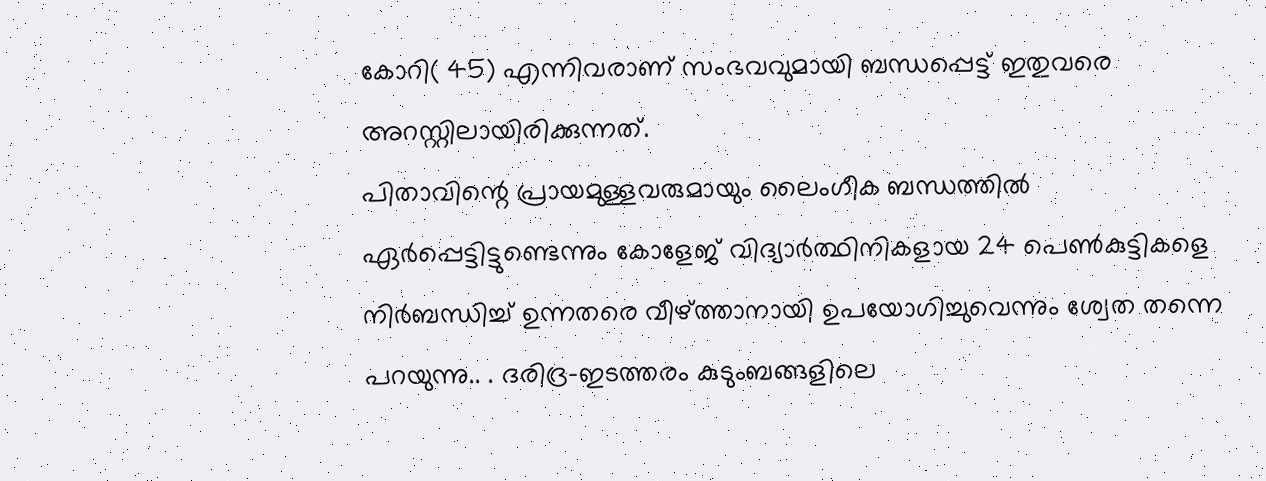കോറി( 45) എന്നിവരാണ് സംഭവവുമായി ബന്ധപ്പെട്ട് ഇതുവരെ അറസ്റ്റിലായിരിക്കുന്നത്.
പിതാവിന്റെ പ്രായമുള്ളവരുമായും ലൈംഗീക ബന്ധത്തിൽ ഏർപ്പെട്ടിട്ടുണ്ടെന്നും കോളേജ് വിദ്യാർത്ഥിനികളായ 24 പെൺകുട്ടികളെ നിർബന്ധിച്ച് ഉന്നതരെ വീഴ്ത്താനായി ഉപയോഗിച്ചുവെന്നും ശ്വേത തന്നെ പറയുന്നു.. . ദരിദ്ര-ഇടത്തരം കുടുംബങ്ങളിലെ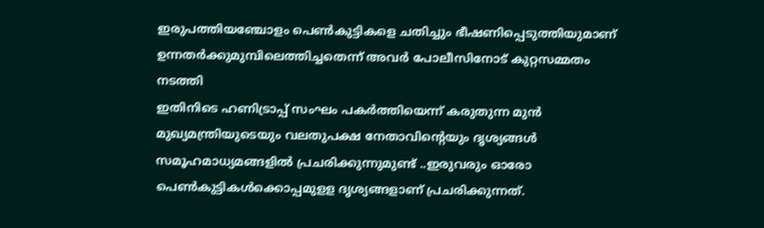ഇരുപത്തിയഞ്ചോളം പെൺകുട്ടികളെ ചതിച്ചും ഭീഷണിപ്പെടുത്തിയുമാണ് ഉന്നതർക്കുമുമ്പിലെത്തിച്ചതെന്ന് അവർ പോലീസിനോട് കുറ്റസമ്മതം നടത്തി
ഇതിനിടെ ഹണിട്രാപ്പ് സംഘം പകർത്തിയെന്ന് കരുതുന്ന മുൻ മുഖ്യമന്ത്രിയുടെയും വലതുപക്ഷ നേതാവിന്റെയും ദൃശ്യങ്ങൾ സമൂഹമാധ്യമങ്ങളിൽ പ്രചരിക്കുന്നുമുണ്ട് ..ഇരുവരും ഓരോ പെൺകുട്ടികൾക്കൊപ്പമുളള ദൃശ്യങ്ങളാണ് പ്രചരിക്കുന്നത്.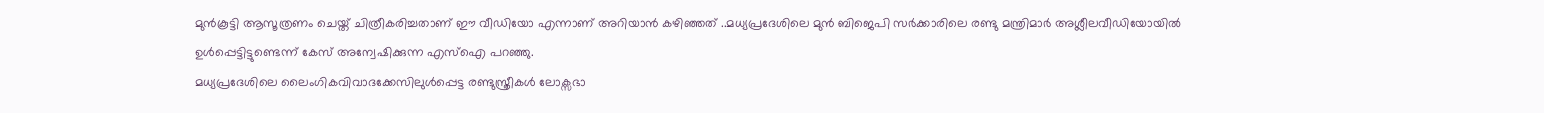മുൻകൂട്ടി ആസൂത്രണം ചെയ്ത് ചിത്രീകരിച്ചതാണ് ഈ വീഡിയോ എന്നാണ് അറിയാൻ കഴിഞ്ഞത് ..മധ്യപ്രദേശിലെ മുൻ ബിജെപി സർക്കാരിലെ രണ്ടു മന്ത്രിമാർ അശ്ലീലവീഡിയോയിൽ ഉൾപ്പെട്ടിട്ടുണ്ടെന്ന് കേസ് അന്വേഷിക്കുന്ന എസ്ഐ പറഞ്ഞു.
മധ്യപ്രദേശിലെ ലൈംഗികവിവാദക്കേസിലുൾപ്പെട്ട രണ്ടുസ്ത്രീകൾ ലോക്സഭാ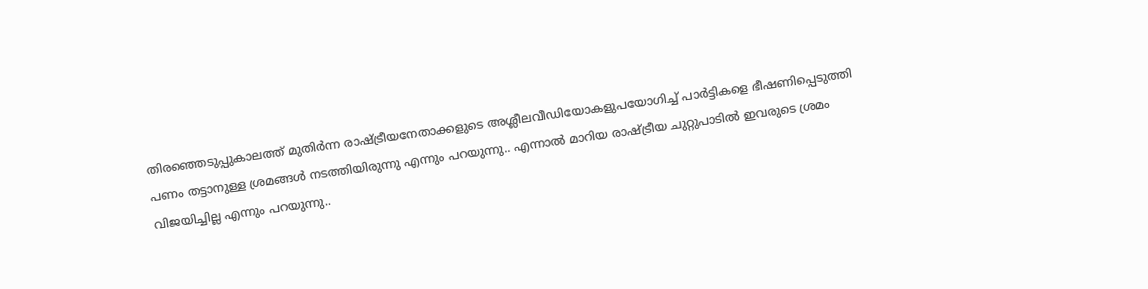തിരഞ്ഞെടുപ്പുകാലത്ത് മുതിർന്ന രാഷ്ട്രീയനേതാക്കളുടെ അശ്ലീലവീഡിയോകളുപയോഗിച്ച് പാർട്ടികളെ ഭീഷണിപ്പെടുത്തി പണം തട്ടാനുള്ള ശ്രമങ്ങൾ നടത്തിയിരുന്നു എന്നും പറയുന്നു.. എന്നാൽ മാറിയ രാഷ്ട്രീയ ചുറ്റുപാടിൽ ഇവരുടെ ശ്രമം വിജയിച്ചില്ല എന്നും പറയുന്നു..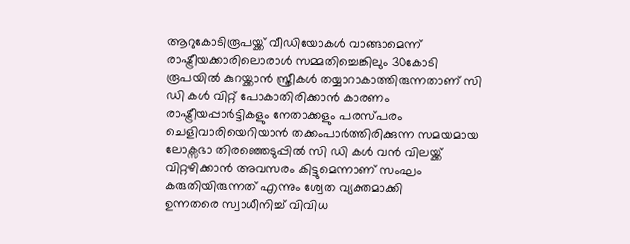ആറുകോടിരൂപയ്ക്ക് വീഡിയോകൾ വാങ്ങാമെന്ന് രാഷ്ട്രീയക്കാരിലൊരാൾ സമ്മതിച്ചെങ്കിലും 30കോടി രൂപയിൽ കുറയ്ക്കാൻ സ്ത്രീകൾ തയ്യാറാകാത്തിരുന്നതാണ് സി ഡി കൾ വിറ്റ് പോകാതിരിക്കാൻ കാരണം
രാഷ്ട്രീയപ്പാർട്ടികളും നേതാക്കളും പരസ്പരം ചെളിവാരിയെറിയാൻ തക്കംപാർത്തിരിക്കുന്ന സമയമായ ലോക്സഭാ തിരഞ്ഞെടുപ്പിൽ സി ഡി കൾ വൻ വിലയ്ക്ക് വിറ്റഴിക്കാൻ അവസരം കിട്ടുമെന്നാണ് സംഘം കരുതിയിരുന്നത് എന്നും ശ്വേത വ്യക്തമാക്കി
ഉന്നതരെ സ്വാധീനിച്ച് വിവിധ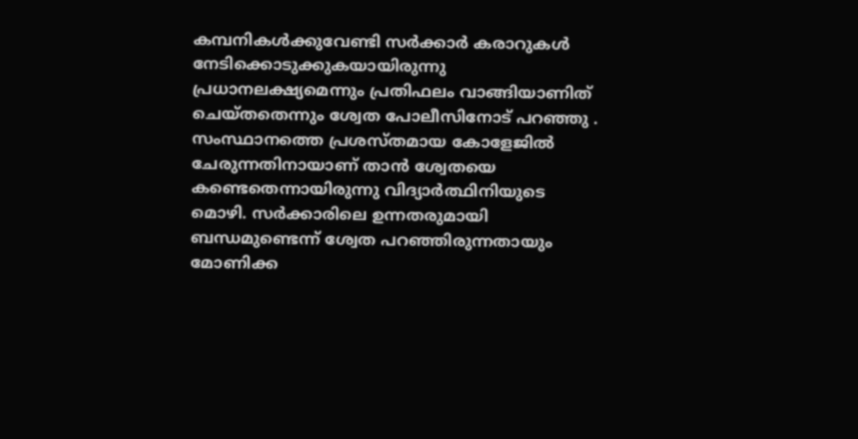കമ്പനികൾക്കുവേണ്ടി സർക്കാർ കരാറുകൾ നേടിക്കൊടുക്കുകയായിരുന്നു പ്രധാനലക്ഷ്യമെന്നും പ്രതിഫലം വാങ്ങിയാണിത് ചെയ്തതെന്നും ശ്വേത പോലീസിനോട് പറഞ്ഞു . സംസ്ഥാനത്തെ പ്രശസ്തമായ കോളേജിൽ ചേരുന്നതിനായാണ് താൻ ശ്വേതയെ കണ്ടെതെന്നായിരുന്നു വിദ്യാർത്ഥിനിയുടെ മൊഴി. സർക്കാരിലെ ഉന്നതരുമായി ബന്ധമുണ്ടെന്ന് ശ്വേത പറഞ്ഞിരുന്നതായും മോണിക്ക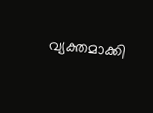വ്യക്തമാക്കി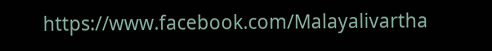https://www.facebook.com/Malayalivartha